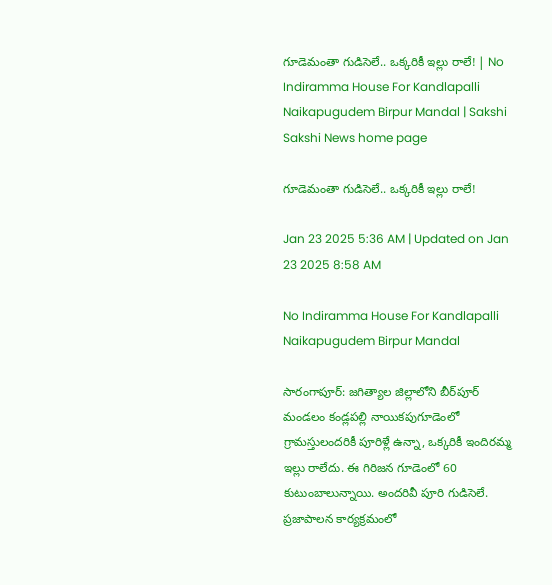గూడెమంతా గుడిసెలే.. ఒక్కరికీ ఇల్లు రాలే! | No Indiramma House For Kandlapalli Naikapugudem Birpur Mandal | Sakshi
Sakshi News home page

గూడెమంతా గుడిసెలే.. ఒక్కరికీ ఇల్లు రాలే!

Jan 23 2025 5:36 AM | Updated on Jan 23 2025 8:58 AM

No Indiramma House For Kandlapalli Naikapugudem Birpur Mandal

సారంగాపూర్‌: జగిత్యాల జిల్లాలోని బీర్‌పూర్‌ మండలం కండ్లపల్లి నాయికపుగూడెంలో గ్రామస్తులందరికీ పూరిళ్లే ఉన్నా, ఒక్కరికీ ఇందిరమ్మ ఇల్లు రాలేదు. ఈ గిరిజన గూడెంలో 60 కుటుంబాలున్నాయి. అందరివీ పూరి గుడిసెలే. ప్రజాపాలన కార్యక్రమంలో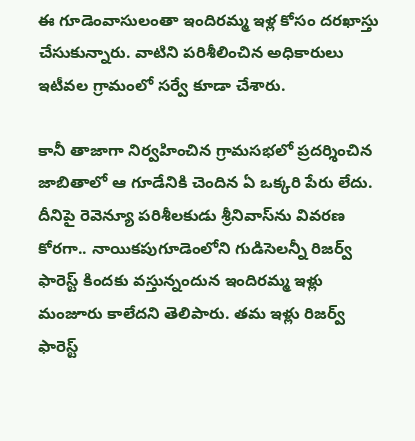ఈ గూడెంవాసులంతా ఇందిరమ్మ ఇళ్ల కోసం దరఖాస్తు చేసుకున్నారు. వాటిని పరిశీలించిన అధికారులు ఇటీవల గ్రామంలో సర్వే కూడా చేశారు.

కానీ తాజాగా నిర్వహించిన గ్రామసభలో ప్రదర్శించిన జాబితాలో ఆ గూడేనికి చెందిన ఏ ఒక్కరి పేరు లేదు. దీనిపై రెవెన్యూ పరిశీలకుడు శ్రీనివాస్‌ను వివరణ కోరగా.. నాయికపుగూడెంలోని గుడిసెలన్నీ రిజర్వ్‌ ఫారెస్ట్‌ కిందకు వస్తున్నందున ఇందిరమ్మ ఇళ్లు మంజూరు కాలేదని తెలిపారు. తమ ఇళ్లు రిజర్వ్‌ ఫారెస్ట్‌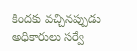కిందకు వచ్చినప్పుడు అధికారులు సర్వే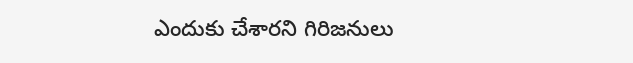ఎందుకు చేశారని గిరిజనులు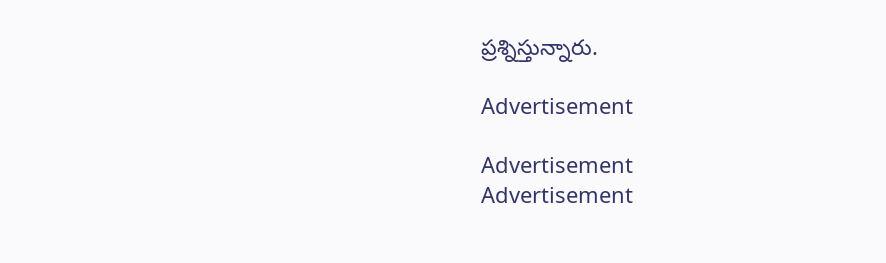ప్రశ్నిస్తున్నారు.

Advertisement

Advertisement
Advertisement